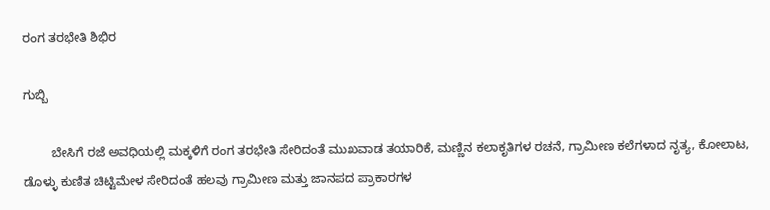ರಂಗ ತರಭೇತಿ ಶಿಭಿರ

ಗುಬ್ಬಿ

        ಬೇಸಿಗೆ ರಜೆ ಅವಧಿಯಲ್ಲಿ ಮಕ್ಕಳಿಗೆ ರಂಗ ತರಭೇತಿ ಸೇರಿದಂತೆ ಮುಖವಾಡ ತಯಾರಿಕೆ, ಮಣ್ಣಿನ ಕಲಾಕೃತಿಗಳ ರಚನೆ, ಗ್ರಾಮೀಣ ಕಲೆಗಳಾದ ನೃತ್ಯ, ಕೋಲಾಟ, ಡೊಳ್ಳು ಕುಣಿತ ಚಿಟ್ಟಿಮೇಳ ಸೇರಿದಂತೆ ಹಲವು ಗ್ರಾಮೀಣ ಮತ್ತು ಜಾನಪದ ಪ್ರಾಕಾರಗಳ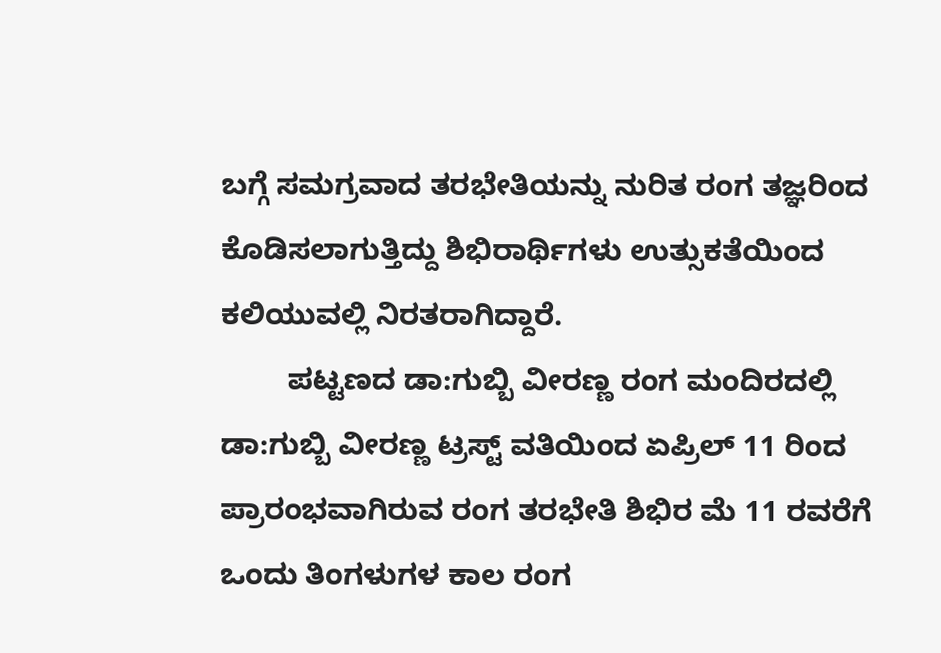ಬಗ್ಗೆ ಸಮಗ್ರವಾದ ತರಭೇತಿಯನ್ನು ನುರಿತ ರಂಗ ತಜ್ಞರಿಂದ ಕೊಡಿಸಲಾಗುತ್ತಿದ್ದು ಶಿಭಿರಾರ್ಥಿಗಳು ಉತ್ಸುಕತೆಯಿಂದ ಕಲಿಯುವಲ್ಲಿ ನಿರತರಾಗಿದ್ದಾರೆ.
        ಪಟ್ಟಣದ ಡಾ:ಗುಬ್ಬಿ ವೀರಣ್ಣ ರಂಗ ಮಂದಿರದಲ್ಲಿ ಡಾ:ಗುಬ್ಬಿ ವೀರಣ್ಣ ಟ್ರಸ್ಟ್ ವತಿಯಿಂದ ಏಪ್ರಿಲ್ 11 ರಿಂದ ಪ್ರಾರಂಭವಾಗಿರುವ ರಂಗ ತರಭೇತಿ ಶಿಭಿರ ಮೆ 11 ರವರೆಗೆ ಒಂದು ತಿಂಗಳುಗಳ ಕಾಲ ರಂಗ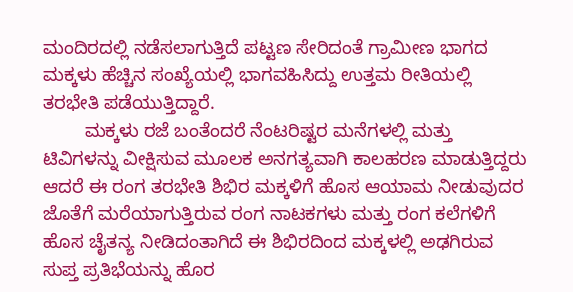ಮಂದಿರದಲ್ಲಿ ನಡೆಸಲಾಗುತ್ತಿದೆ ಪಟ್ಟಣ ಸೇರಿದಂತೆ ಗ್ರಾಮೀಣ ಭಾಗದ ಮಕ್ಕಳು ಹೆಚ್ಚಿನ ಸಂಖ್ಯೆಯಲ್ಲಿ ಭಾಗವಹಿಸಿದ್ದು ಉತ್ತಮ ರೀತಿಯಲ್ಲಿ ತರಭೇತಿ ಪಡೆಯುತ್ತಿದ್ದಾರೆ.
        ಮಕ್ಕಳು ರಜೆ ಬಂತೆಂದರೆ ನೆಂಟರಿಷ್ಟರ ಮನೆಗಳಲ್ಲಿ ಮತ್ತು ಟಿವಿಗಳನ್ನು ವೀಕ್ಷಿಸುವ ಮೂಲಕ ಅನಗತ್ಯವಾಗಿ ಕಾಲಹರಣ ಮಾಡುತ್ತಿದ್ದರು ಆದರೆ ಈ ರಂಗ ತರಭೇತಿ ಶಿಭಿರ ಮಕ್ಕಳಿಗೆ ಹೊಸ ಆಯಾಮ ನೀಡುವುದರ ಜೊತೆಗೆ ಮರೆಯಾಗುತ್ತಿರುವ ರಂಗ ನಾಟಕಗಳು ಮತ್ತು ರಂಗ ಕಲೆಗಳಿಗೆ ಹೊಸ ಚೈತನ್ಯ ನೀಡಿದಂತಾಗಿದೆ ಈ ಶಿಭಿರದಿಂದ ಮಕ್ಕಳಲ್ಲಿ ಅಢಗಿರುವ ಸುಪ್ತ ಪ್ರತಿಭೆಯನ್ನು ಹೊರ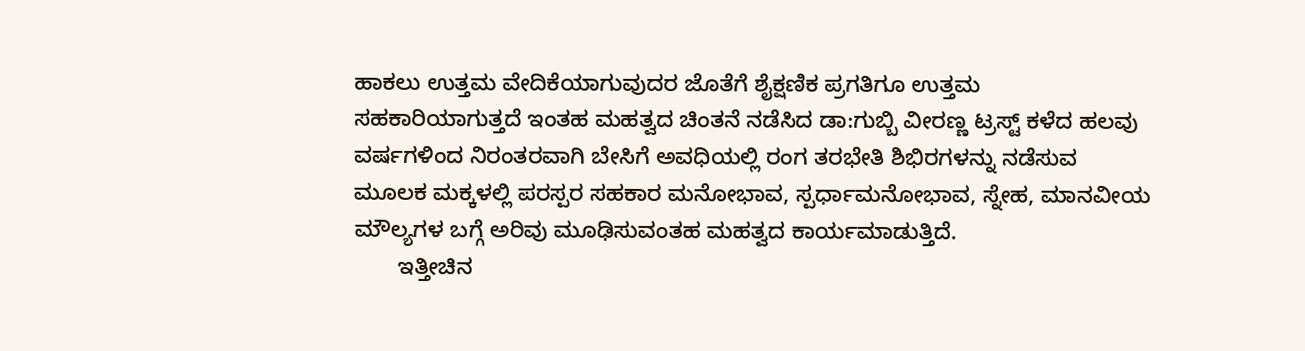ಹಾಕಲು ಉತ್ತಮ ವೇದಿಕೆಯಾಗುವುದರ ಜೊತೆಗೆ ಶೈಕ್ಷಣಿಕ ಪ್ರಗತಿಗೂ ಉತ್ತಮ ಸಹಕಾರಿಯಾಗುತ್ತದೆ ಇಂತಹ ಮಹತ್ವದ ಚಿಂತನೆ ನಡೆಸಿದ ಡಾ:ಗುಬ್ಬಿ ವೀರಣ್ಣ ಟ್ರಸ್ಟ್ ಕಳೆದ ಹಲವು ವರ್ಷಗಳಿಂದ ನಿರಂತರವಾಗಿ ಬೇಸಿಗೆ ಅವಧಿಯಲ್ಲಿ ರಂಗ ತರಭೇತಿ ಶಿಭಿರಗಳನ್ನು ನಡೆಸುವ ಮೂಲಕ ಮಕ್ಕಳಲ್ಲಿ ಪರಸ್ಪರ ಸಹಕಾರ ಮನೋಭಾವ, ಸ್ಪರ್ಧಾಮನೋಭಾವ, ಸ್ನೇಹ, ಮಾನವೀಯ ಮೌಲ್ಯಗಳ ಬಗ್ಗೆ ಅರಿವು ಮೂಢಿಸುವಂತಹ ಮಹತ್ವದ ಕಾರ್ಯಮಾಡುತ್ತಿದೆ.
       ಇತ್ತೀಚಿನ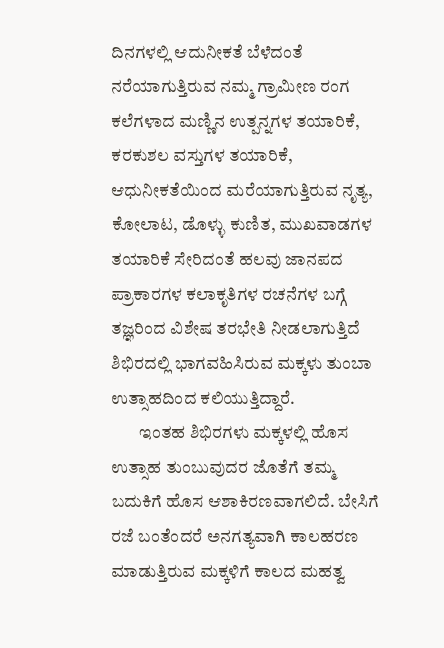ದಿನಗಳಲ್ಲಿ ಆದುನೀಕತೆ ಬೆಳೆದಂತೆ ನರೆಯಾಗುತ್ತಿರುವ ನಮ್ಮ ಗ್ರಾಮೀಣ ರಂಗ ಕಲೆಗಳಾದ ಮಣ್ಣಿನ ಉತ್ಪನ್ನಗಳ ತಯಾರಿಕೆ, ಕರಕುಶಲ ವಸ್ತುಗಳ ತಯಾರಿಕೆ, ಆಧುನೀಕತೆಯಿಂದ ಮರೆಯಾಗುತ್ತಿರುವ ನೃತ್ಯ, ಕೋಲಾಟ, ಡೊಳ್ಳು ಕುಣಿತ, ಮುಖವಾಡಗಳ ತಯಾರಿಕೆ ಸೇರಿದಂತೆ ಹಲವು ಜಾನಪದ ಪ್ರಾಕಾರಗಳ ಕಲಾಕೃತಿಗಳ ರಚನೆಗಳ ಬಗ್ಗೆ ತಜ್ಞರಿಂದ ವಿಶೇಷ ತರಭೇತಿ ನೀಡಲಾಗುತ್ತಿದೆ ಶಿಭಿರದಲ್ಲಿ ಭಾಗವಹಿಸಿರುವ ಮಕ್ಕಳು ತುಂಬಾ ಉತ್ಸಾಹದಿಂದ ಕಲಿಯುತ್ತಿದ್ದಾರೆ.
        ಇಂತಹ ಶಿಭಿರಗಳು ಮಕ್ಕಳಲ್ಲಿ ಹೊಸ ಉತ್ಸಾಹ ತುಂಬುವುದರ ಜೊತೆಗೆ ತಮ್ಮ ಬದುಕಿಗೆ ಹೊಸ ಆಶಾಕಿರಣವಾಗಲಿದೆ. ಬೇಸಿಗೆ ರಜೆ ಬಂತೆಂದರೆ ಅನಗತ್ಯವಾಗಿ ಕಾಲಹರಣ ಮಾಡುತ್ತಿರುವ ಮಕ್ಕಳಿಗೆ ಕಾಲದ ಮಹತ್ವ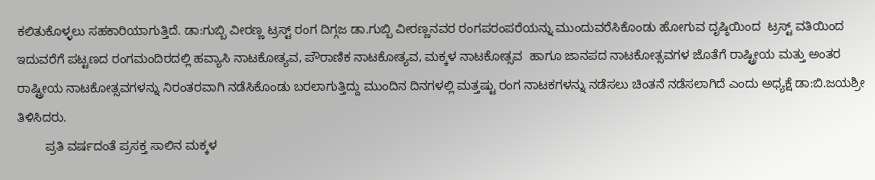ಕಲಿತುಕೊಳ್ಳಲು ಸಹಕಾರಿಯಾಗುತ್ತಿದೆ. ಡಾ:ಗುಬ್ಬಿ ವೀರಣ್ಣ ಟ್ರಸ್ಟ್ ರಂಗ ದಿಗ್ಗಜ ಡಾ.ಗುಬ್ಬಿ ವೀರಣ್ಣನವರ ರಂಗಪರಂಪರೆಯನ್ನು ಮುಂದುವರೆಸಿಕೊಂಡು ಹೋಗುವ ದೃಷ್ಠಿಯಿಂದ  ಟ್ರಸ್ಟ್ ವತಿಯಿಂದ ಇದುವರೆಗೆ ಪಟ್ಟಣದ ರಂಗಮಂದಿರದಲ್ಲಿ ಹವ್ಯಾಸಿ ನಾಟಕೋತ್ಯವ, ಪೌರಾಣಿಕ ನಾಟಕೋತ್ಯವ, ಮಕ್ಕಳ ನಾಟಕೋತ್ಸವ  ಹಾಗೂ ಜಾನಪದ ನಾಟಕೋತ್ಸವಗಳ ಜೊತೆಗೆ ರಾಷ್ಟ್ರೀಯ ಮತ್ತು ಅಂತರ ರಾಷ್ಟ್ರೀಯ ನಾಟಕೋತ್ಸವಗಳನ್ನು ನಿರಂತರವಾಗಿ ನಡೆಸಿಕೊಂಡು ಬರಲಾಗುತ್ತಿದ್ದು ಮುಂದಿನ ದಿನಗಳಲ್ಲಿ ಮತ್ತಷ್ಟು ರಂಗ ನಾಟಕಗಳನ್ನು ನಡೆಸಲು ಚಿಂತನೆ ನಡೆಸಲಾಗಿದೆ ಎಂದು ಅಧ್ಯಕ್ಷೆ ಡಾ:ಬಿ.ಜಯಶ್ರೀ ತಿಳಿಸಿದರು.
        ಪ್ರತಿ ವರ್ಷದಂತೆ ಪ್ರಸಕ್ತ ಸಾಲಿನ ಮಕ್ಕಳ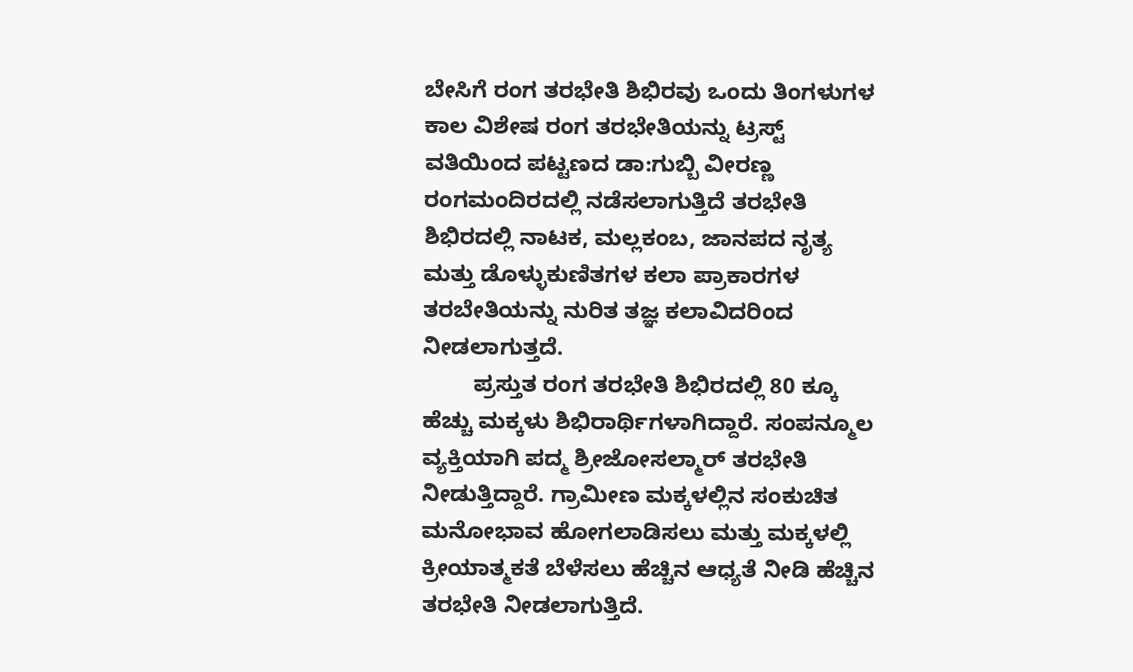ಬೇಸಿಗೆ ರಂಗ ತರಭೇತಿ ಶಿಭಿರವು ಒಂದು ತಿಂಗಳುಗಳ ಕಾಲ ವಿಶೇಷ ರಂಗ ತರಭೇತಿಯನ್ನು ಟ್ರಸ್ಟ್ ವತಿಯಿಂದ ಪಟ್ಟಣದ ಡಾ:ಗುಬ್ಬಿ ವೀರಣ್ಣ ರಂಗಮಂದಿರದಲ್ಲಿ ನಡೆಸಲಾಗುತ್ತಿದೆ ತರಭೇತಿ ಶಿಭಿರದಲ್ಲಿ ನಾಟಕ, ಮಲ್ಲಕಂಬ, ಜಾನಪದ ನೃತ್ಯ ಮತ್ತು ಡೊಳ್ಳುಕುಣಿತಗಳ ಕಲಾ ಪ್ರಾಕಾರಗಳ ತರಬೇತಿಯನ್ನು ನುರಿತ ತಜ್ಞ ಕಲಾವಿದರಿಂದ ನೀಡಲಾಗುತ್ತದೆ.
        ಪ್ರಸ್ತುತ ರಂಗ ತರಭೇತಿ ಶಿಭಿರದಲ್ಲಿ 80 ಕ್ಕೂ ಹೆಚ್ಚು ಮಕ್ಕಳು ಶಿಭಿರಾರ್ಥಿಗಳಾಗಿದ್ದಾರೆ. ಸಂಪನ್ಮೂಲ ವ್ಯಕ್ತಿಯಾಗಿ ಪದ್ಮ ಶ್ರೀಜೋಸಲ್ಮಾರ್ ತರಭೇತಿ ನೀಡುತ್ತಿದ್ದಾರೆ. ಗ್ರಾಮೀಣ ಮಕ್ಕಳಲ್ಲಿನ ಸಂಕುಚಿತ ಮನೋಭಾವ ಹೋಗಲಾಡಿಸಲು ಮತ್ತು ಮಕ್ಕಳಲ್ಲಿ ಕ್ರೀಯಾತ್ಮಕತೆ ಬೆಳೆಸಲು ಹೆಚ್ಚಿನ ಆಧ್ಯತೆ ನೀಡಿ ಹೆಚ್ಚಿನ ತರಭೇತಿ ನೀಡಲಾಗುತ್ತಿದೆ.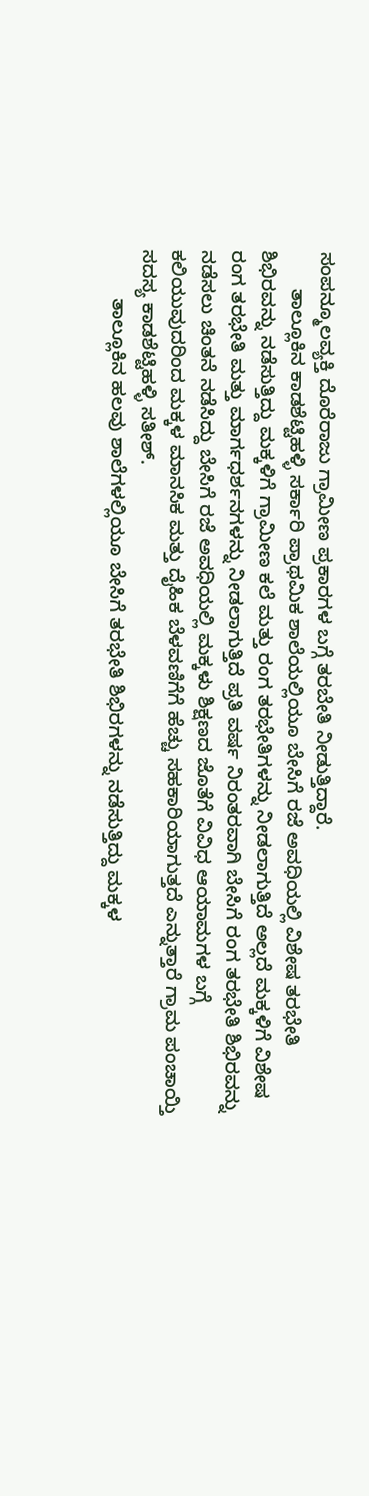ಸಂಪನ್ಮೂಲವ್ಯಕ್ತಿ ದೊರೆರಾಜು ಗ್ರಾಮೀಣ ಪ್ರಕಾರಗಳ ಬಗ್ಗೆ ತರಬೇತಿ ನೀಡುತ್ತಿದ್ದಾರೆ.
       ತಾಲ್ಲೂಕಿನ ಕಾಡಶೆಟ್ಟಿಹಳ್ಳಿ ಸರ್ಕಾರಿ ಪ್ರಾಥಮಿಕ ಶಾಲೆಯಲ್ಲಿಯೂ ಬೇಸಿಗೆ ರಜೆ ಅವಧಿಯಲ್ಲಿ ವಿಶೇಷ ತರಭೇತಿ ಶಿಭಿರವನ್ನು ನಡೆಸುತ್ತಿದ್ದು ಮಕ್ಕಳಿಗೆ ಗ್ರಾಮೀಣ ಕಲೆ ಮತ್ತು ರಂಗ ತರಭೇತಿಗಳನ್ನು ನೀಡಲಾಗುತ್ತಿದೆ ಅಲ್ಲದೆ ಮಕ್ಕಳಿಗೆ ವಿಶೇಷ ರಂಗ ತರಭೇತಿ ಮತ್ತು ಮಾರ್ಗಧರ್ಶನಗಳನ್ನು ನೀಡಲಾಗುತ್ತಿದೆ ಪ್ರತಿ ವರ್ಷ ನಿರಂತರವಾಗಿ ಬೇಸಿಗೆ ರಂಗ ತರಭೇತಿ ಶಿಭಿರವನ್ನು ನಡೆಸಲು ಚಿಂತನೆ ನಡೆಸಿದ್ದು ಬೇಸಿಗೆ ರಜೆ ಅವಧಿಯಲ್ಲಿ ಮಕ್ಕಳು ಶಿಕ್ಷಣದ ಜೊತೆಗೆ ವಿವಿಧ ಆಯಾಮಗಳ ಬಗ್ಗೆ ಕಲಿಯುವುದರಿಂದ ಮಕ್ಕಳ ಮಾನಸಿಕ ಮತ್ತು ದೈಹಿಕ ಬೆಳವಣಿಗೆಗೆ ಹೆಚ್ಚು ಸಹಕಾರಿಯಾಗುತ್ತದೆ ಎನ್ನುತ್ತಾರೆ ಗ್ರಾಮ ಪಂಚಾಯ್ತಿ ಸದಸ್ಯ ಕಾಡಶೆಟ್ಟಿಹಳ್ಳಿ ಸತೀಶ್.
         ತಾಲ್ಲೂಕಿನ ಹಲವು ಶಾಲೆಗಳಲ್ಲಿಯೂ ಬೇಸಿಗೆ ತರಭೇತಿ ಶಿಭಿರಗಳನ್ನು ನಡೆಸುತ್ತಿದ್ದು ಮಕ್ಕಳ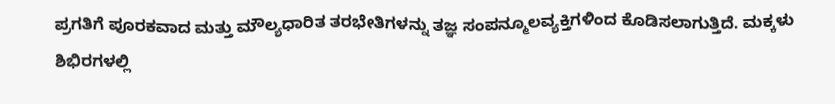ಪ್ರಗತಿಗೆ ಪೂರಕವಾದ ಮತ್ತು ಮೌಲ್ಯಧಾರಿತ ತರಭೇತಿಗಳನ್ನು ತಜ್ಞ ಸಂಪನ್ಮೂಲವ್ಯಕ್ತಿಗಳಿಂದ ಕೊಡಿಸಲಾಗುತ್ತಿದೆ. ಮಕ್ಕಳು ಶಿಭಿರಗಳಲ್ಲಿ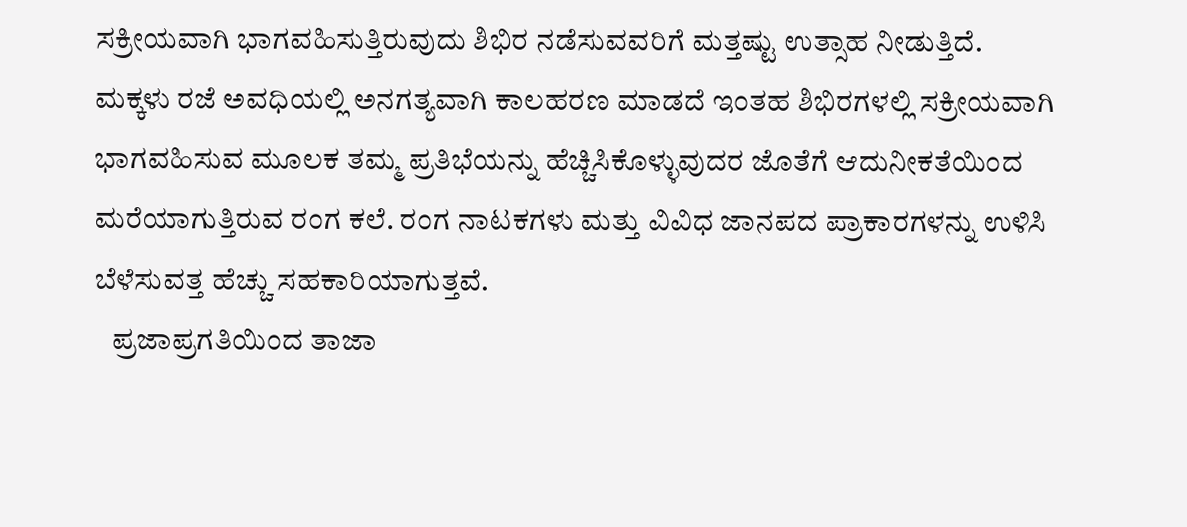ಸಕ್ರೀಯವಾಗಿ ಭಾಗವಹಿಸುತ್ತಿರುವುದು ಶಿಭಿರ ನಡೆಸುವವರಿಗೆ ಮತ್ತಷ್ಟು ಉತ್ಸಾಹ ನೀಡುತ್ತಿದೆ. ಮಕ್ಕಳು ರಜೆ ಅವಧಿಯಲ್ಲಿ ಅನಗತ್ಯವಾಗಿ ಕಾಲಹರಣ ಮಾಡದೆ ಇಂತಹ ಶಿಭಿರಗಳಲ್ಲಿ ಸಕ್ರೀಯವಾಗಿ ಭಾಗವಹಿಸುವ ಮೂಲಕ ತಮ್ಮ ಪ್ರತಿಭೆಯನ್ನು ಹೆಚ್ಚಿಸಿಕೊಳ್ಳುವುದರ ಜೊತೆಗೆ ಆದುನೀಕತೆಯಿಂದ ಮರೆಯಾಗುತ್ತಿರುವ ರಂಗ ಕಲೆ. ರಂಗ ನಾಟಕಗಳು ಮತ್ತು ವಿವಿಧ ಜಾನಪದ ಪ್ರಾಕಾರಗಳನ್ನು ಉಳಿಸಿ ಬೆಳೆಸುವತ್ತ ಹೆಚ್ಚು ಸಹಕಾರಿಯಾಗುತ್ತವೆ.
   ಪ್ರಜಾಪ್ರಗತಿಯಿಂದ ತಾಜಾ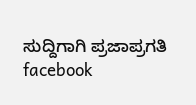ಸುದ್ದಿಗಾಗಿ ಪ್ರಜಾಪ್ರಗತಿ facebook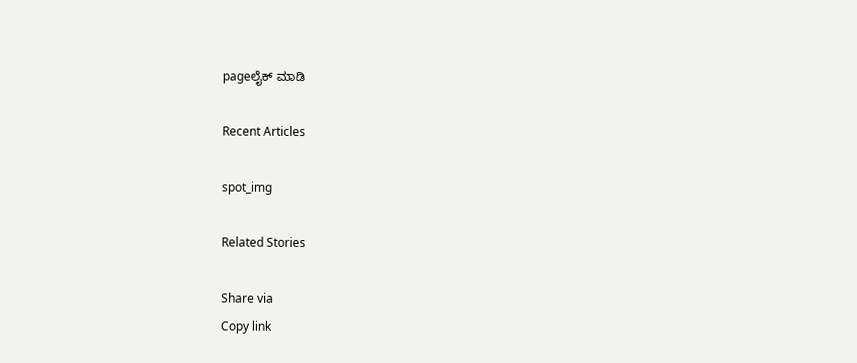pageಲೈಕ್ ಮಾಡಿ

Recent Articles

spot_img

Related Stories

Share via
Copy link